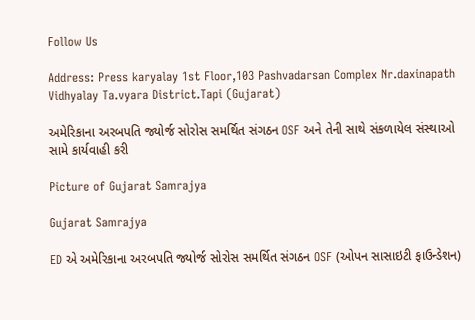Follow Us

Address: Press karyalay 1st Floor,103 Pashvadarsan Complex Nr.daxinapath Vidhyalay Ta.vyara District.Tapi (Gujarat)

અમેરિકાના અરબપતિ જ્યોર્જ સોરોસ સમર્થિત સંગઠન OSF અને તેની સાથે સંકળાયેલ સંસ્થાઓ સામે કાર્યવાહી કરી

Picture of Gujarat Samrajya

Gujarat Samrajya

ED એ અમેરિકાના અરબપતિ જ્યોર્જ સોરોસ સમર્થિત સંગઠન OSF (ઓપન સાસાઇટી ફાઉન્ડેશન)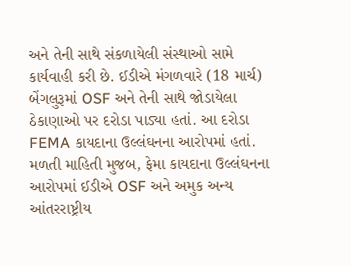અને તેની સાથે સંકળાયેલી સંસ્થાઓ સામે કાર્યવાહી કરી છે. ઈડીએ મંગળવારે (18 માર્ચ) બેંગલુરૂમાં OSF અને તેની સાથે જોડાયેલા ઠેકાણાઓ પર દરોડા પાડ્યા હતાં. આ દરોડા FEMA કાયદાના ઉલ્લંઘનના આરોપમાં હતાં. મળતી માહિતી મુજબ, ફેમા કાયદાના ઉલ્લંઘનના આરોપમાં ઈડીએ OSF અને અમુક અન્ય આંતરરાષ્ટ્રીય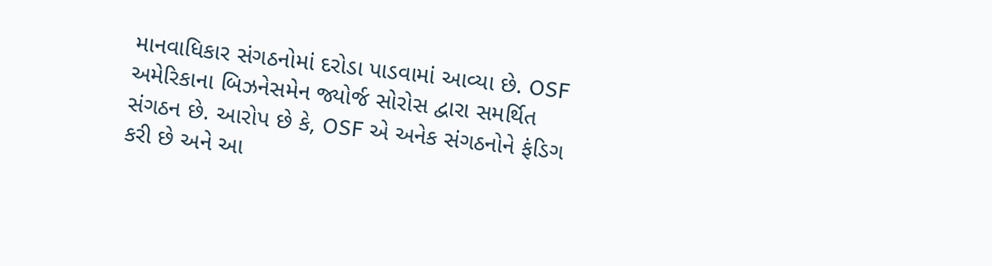માનવાધિકાર સંગઠનોમાં દરોડા પાડવામાં આવ્યા છે. OSF અમેરિકાના બિઝનેસમેન જ્યોર્જ સોરોસ દ્વારા સમર્થિત સંગઠન છે. આરોપ છે કે, OSF એ અનેક સંગઠનોને ફંડિગ કરી છે અને આ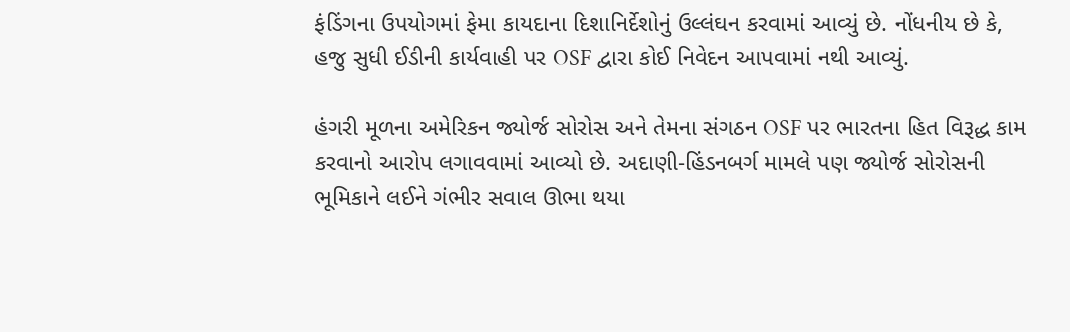ફંડિંગના ઉપયોગમાં ફેમા કાયદાના દિશાનિર્દેશોનું ઉલ્લંઘન કરવામાં આવ્યું છે. નોંધનીય છે કે, હજુ સુધી ઈડીની કાર્યવાહી પર OSF દ્વારા કોઈ નિવેદન આપવામાં નથી આવ્યું.

હંગરી મૂળના અમેરિકન જ્યોર્જ સોરોસ અને તેમના સંગઠન OSF પર ભારતના હિત વિરૂદ્ધ કામ કરવાનો આરોપ લગાવવામાં આવ્યો છે. અદાણી-હિંડનબર્ગ મામલે પણ જ્યોર્જ સોરોસની ભૂમિકાને લઈને ગંભીર સવાલ ઊભા થયા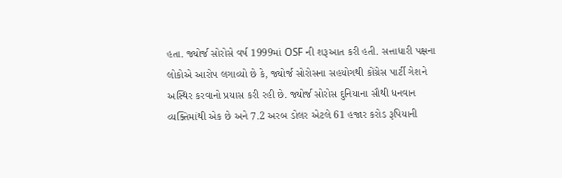હતા. જ્યોર્જ સોરોસે વર્ષ 1999માં OSF ની શરૂઆત કરી હતી. સત્તાધારી પક્ષના લોકોએ આરોપ લગાવ્યો છે કે, જ્યોર્જ સોરોસના સહયોગથી કોંગ્રેસ પાર્ટી ગેશને અસ્થિર કરવાનો પ્રયાસ કરી રહી છે. જ્યોર્જ સોરોસ દુનિયાના સૌથી ધનવાન વ્યક્તિમાંથી એક છે અને 7.2 અરબ ડોલર એટલે 61 હજાર કરોડ રૂપિયાની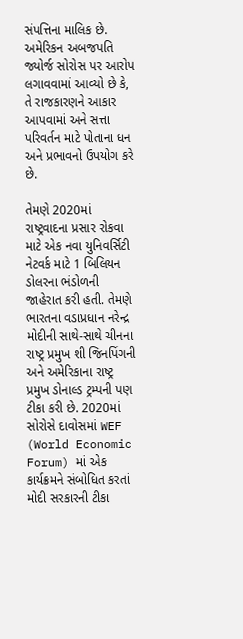સંપત્તિના માલિક છે. અમેરિકન અબજપતિ જ્યોર્જ સોરોસ પર આરોપ લગાવવામાં આવ્યો છે કે, તે રાજકારણને આકાર આપવામાં અને સત્તા પરિવર્તન માટે પોતાના ધન અને પ્રભાવનો ઉપયોગ કરે છે.

તેમણે 2020માં રાષ્ટ્રવાદના પ્રસાર રોકવા માટે એક નવા યુનિવર્સિટી નેટવર્ક માટે 1 બિલિયન ડોલરના ભંડોળની જાહેરાત કરી હતી. તેમણે ભારતના વડાપ્રધાન નરેન્દ્ર મોદીની સાથે-સાથે ચીનના રાષ્ટ્ર પ્રમુખ શી જિનપિંગની અને અમેરિકાના રાષ્ટ્ર પ્રમુખ ડોનાલ્ડ ટ્રમ્પની પણ ટીકા કરી છે. 2020માં સોરોસે દાવોસમાં WEF (World Economic Forum) માં એક કાર્યક્રમને સંબોધિત કરતાં મોદી સરકારની ટીકા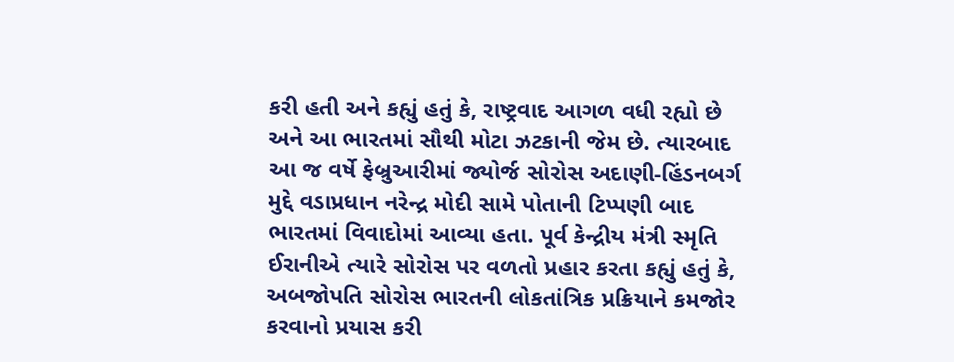કરી હતી અને કહ્યું હતું કે, રાષ્ટ્રવાદ આગળ વધી રહ્યો છે અને આ ભારતમાં સૌથી મોટા ઝટકાની જેમ છે. ત્યારબાદ આ જ વર્ષે ફેબ્રુઆરીમાં જ્યોર્જ સોરોસ અદાણી-હિંડનબર્ગ મુદ્દે વડાપ્રધાન નરેન્દ્ર મોદી સામે પોતાની ટિપ્પણી બાદ ભારતમાં વિવાદોમાં આવ્યા હતા. પૂર્વ કેન્દ્રીય મંત્રી સ્મૃતિ ઈરાનીએ ત્યારે સોરોસ પર વળતો પ્રહાર કરતા કહ્યું હતું કે, અબજોપતિ સોરોસ ભારતની લોકતાંત્રિક પ્રક્રિયાને કમજોર કરવાનો પ્રયાસ કરી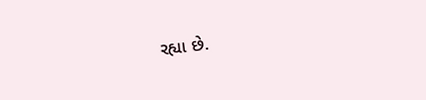રહ્યા છે.